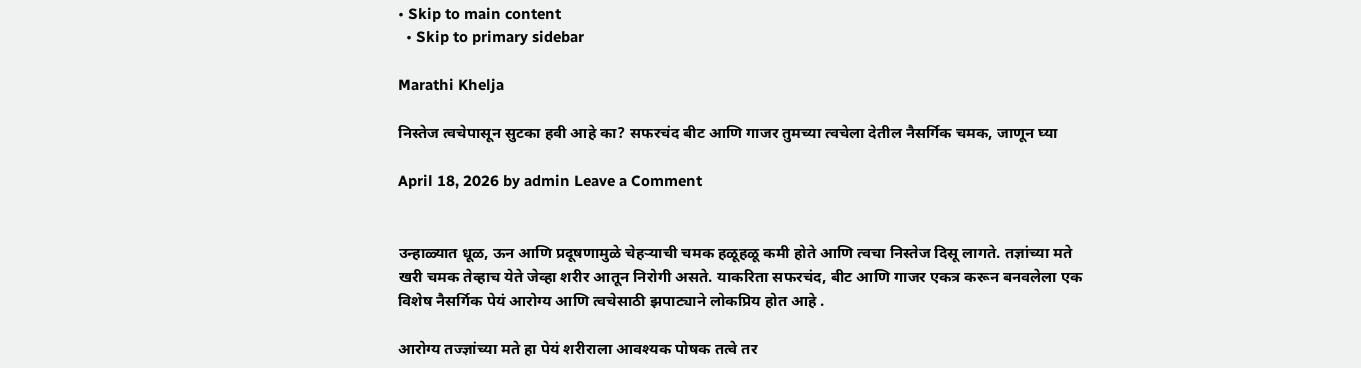• Skip to main content
  • Skip to primary sidebar

Marathi Khelja

निस्तेज त्वचेपासून सुटका हवी आहे का? सफरचंद बीट आणि गाजर तुमच्या त्वचेला देतील नैसर्गिक चमक, जाणून घ्या

April 18, 2026 by admin Leave a Comment


उन्हाळ्यात धूळ, ऊन आणि प्रदूषणामुळे चेहऱ्याची चमक हळूहळू कमी होते आणि त्वचा निस्तेज दिसू लागते. तज्ञांच्या मते खरी चमक तेव्हाच येते जेव्हा शरीर आतून निरोगी असते. याकरिता सफरचंद, बीट आणि गाजर एकत्र करून बनवलेला एक विशेष नैसर्गिक पेयं आरोग्य आणि त्वचेसाठी झपाट्याने लोकप्रिय होत आहे .

आरोग्य तज्ज्ञांच्या मते हा पेयं शरीराला आवश्यक पोषक तत्वे तर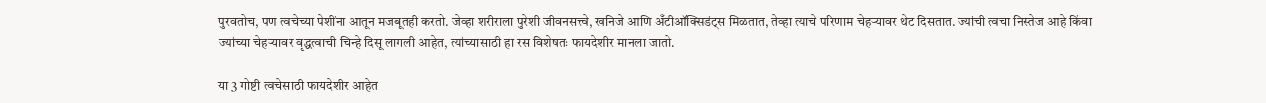पुरवतोच, पण त्वचेच्या पेशींना आतून मजबूतही करतो. जेव्हा शरीराला पुरेशी जीवनसत्त्वे, खनिजे आणि अँटीऑक्सिडंट्स मिळतात, तेव्हा त्याचे परिणाम चेहऱ्यावर थेट दिसतात. ज्यांची त्वचा निस्तेज आहे किंवा ज्यांच्या चेहऱ्यावर वृद्धत्वाची चिन्हे दिसू लागली आहेत, त्यांच्यासाठी हा रस विशेषतः फायदेशीर मानला जातो.

या 3 गोष्टी त्वचेसाठी फायदेशीर आहेत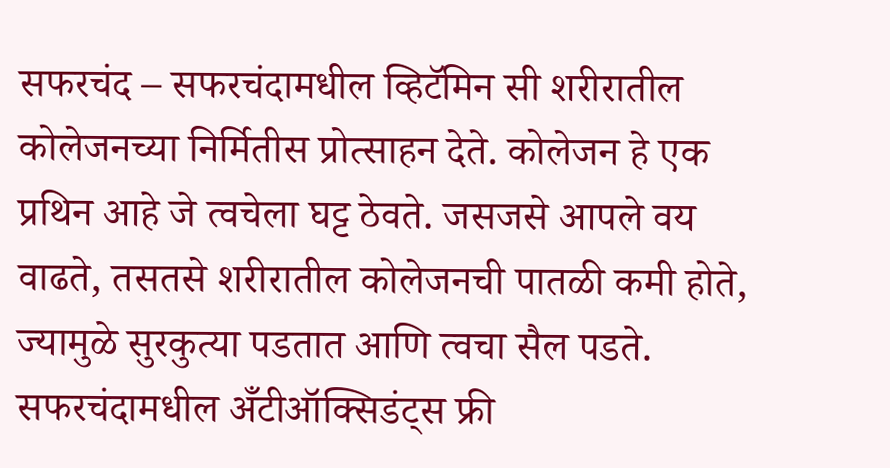सफरचंद – सफरचंदामधील व्हिटॅमिन सी शरीरातील कोलेजनच्या निर्मितीस प्रोत्साहन देते. कोलेजन हे एक प्रथिन आहे जे त्वचेला घट्ट ठेवते. जसजसे आपले वय वाढते, तसतसे शरीरातील कोलेजनची पातळी कमी होते, ज्यामुळे सुरकुत्या पडतात आणि त्वचा सैल पडते. सफरचंदामधील अँटीऑक्सिडंट्स फ्री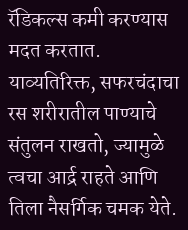रॅडिकल्स कमी करण्यास मदत करतात. याव्यतिरिक्त, सफरचंदाचा रस शरीरातील पाण्याचे संतुलन राखतो, ज्यामुळे त्वचा आर्द्र राहते आणि तिला नैसर्गिक चमक येते.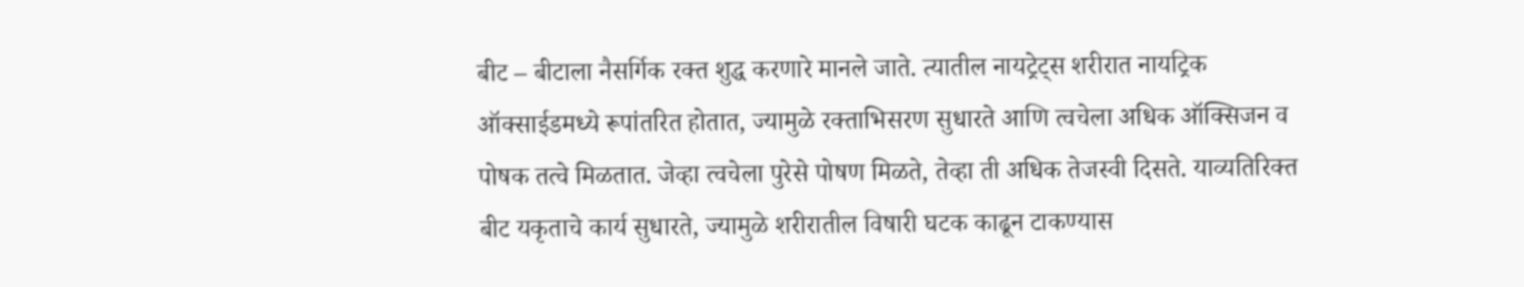बीट – बीटाला नैसर्गिक रक्त शुद्ध करणारे मानले जाते. त्यातील नायट्रेट्स शरीरात नायट्रिक ऑक्साईडमध्ये रूपांतरित होतात, ज्यामुळे रक्ताभिसरण सुधारते आणि त्वचेला अधिक ऑक्सिजन व पोषक तत्वे मिळतात. जेव्हा त्वचेला पुरेसे पोषण मिळते, तेव्हा ती अधिक तेजस्वी दिसते. याव्यतिरिक्त बीट यकृताचे कार्य सुधारते, ज्यामुळे शरीरातील विषारी घटक काढून टाकण्यास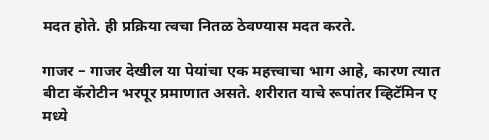मदत होते. ही प्रक्रिया त्वचा नितळ ठेवण्यास मदत करते.

गाजर – गाजर देखील या पेयांचा एक महत्त्वाचा भाग आहे, कारण त्यात बीटा कॅरोटीन भरपूर प्रमाणात असते. शरीरात याचे रूपांतर व्हिटॅमिन ए मध्ये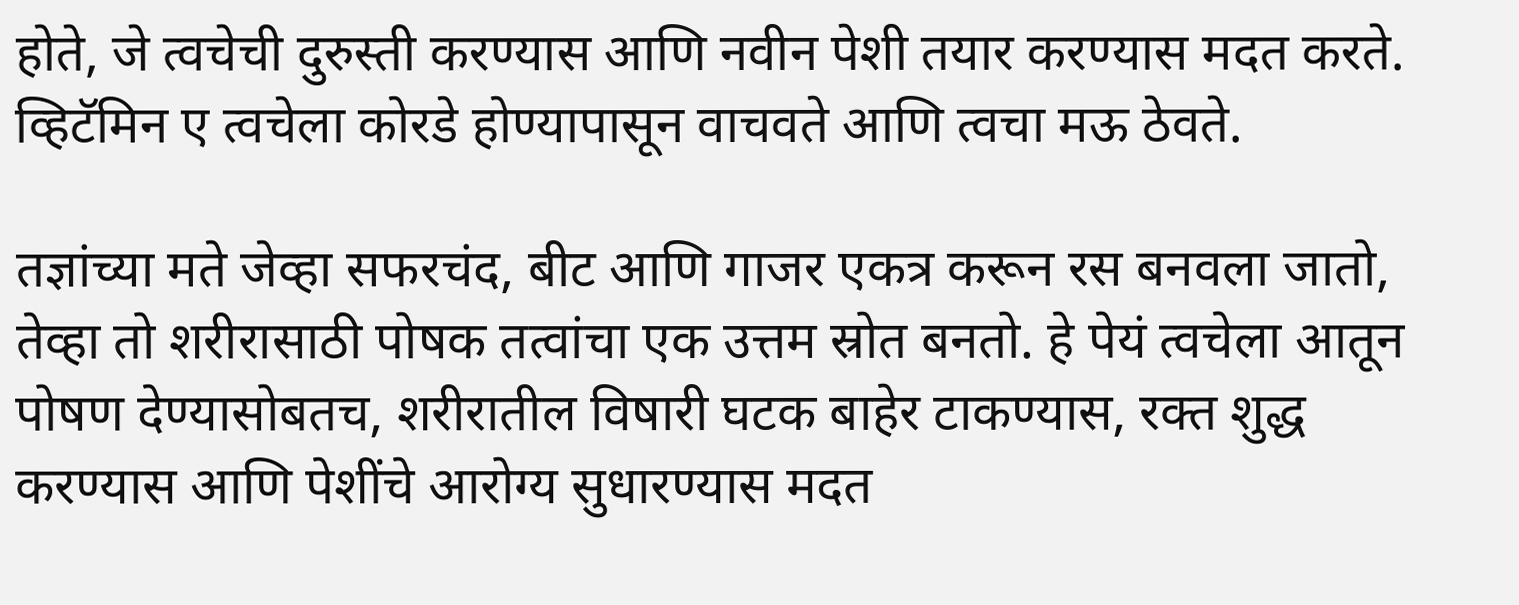होते, जे त्वचेची दुरुस्ती करण्यास आणि नवीन पेशी तयार करण्यास मदत करते. व्हिटॅमिन ए त्वचेला कोरडे होण्यापासून वाचवते आणि त्वचा मऊ ठेवते.

तज्ञांच्या मते जेव्हा सफरचंद, बीट आणि गाजर एकत्र करून रस बनवला जातो, तेव्हा तो शरीरासाठी पोषक तत्वांचा एक उत्तम स्रोत बनतो. हे पेयं त्वचेला आतून पोषण देण्यासोबतच, शरीरातील विषारी घटक बाहेर टाकण्यास, रक्त शुद्ध करण्यास आणि पेशींचे आरोग्य सुधारण्यास मदत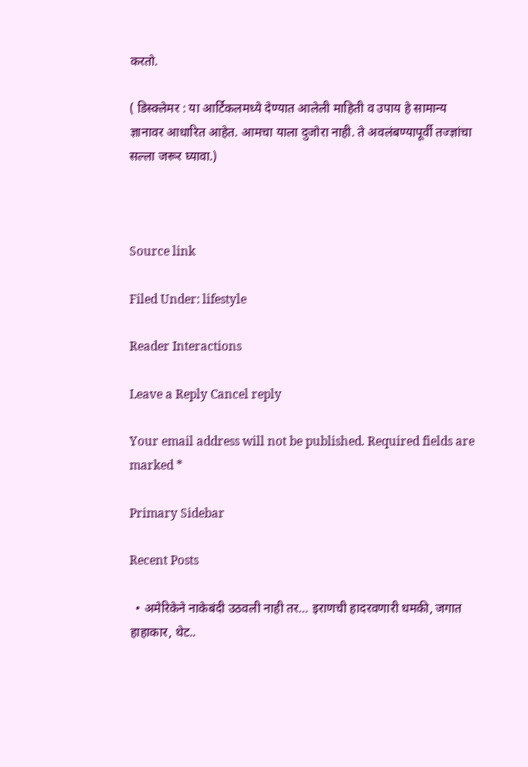करतो.

( डिस्क्लेमर : या आर्टिकलमध्ये देण्यात आलेली माहिती व उपाय हे सामान्य ज्ञानावर आधारित आहेत. आमचा याला दुजोरा नाही. ते अवलंबण्यापूर्वी तज्ज्ञांचा सल्ला जरूर घ्यावा.)



Source link

Filed Under: lifestyle

Reader Interactions

Leave a Reply Cancel reply

Your email address will not be published. Required fields are marked *

Primary Sidebar

Recent Posts

  • अमेरिकेने नाकेबंदी उठवली नाही तर… इराणची हादरवणारी धमकी, जगात हाहाकार, थेट..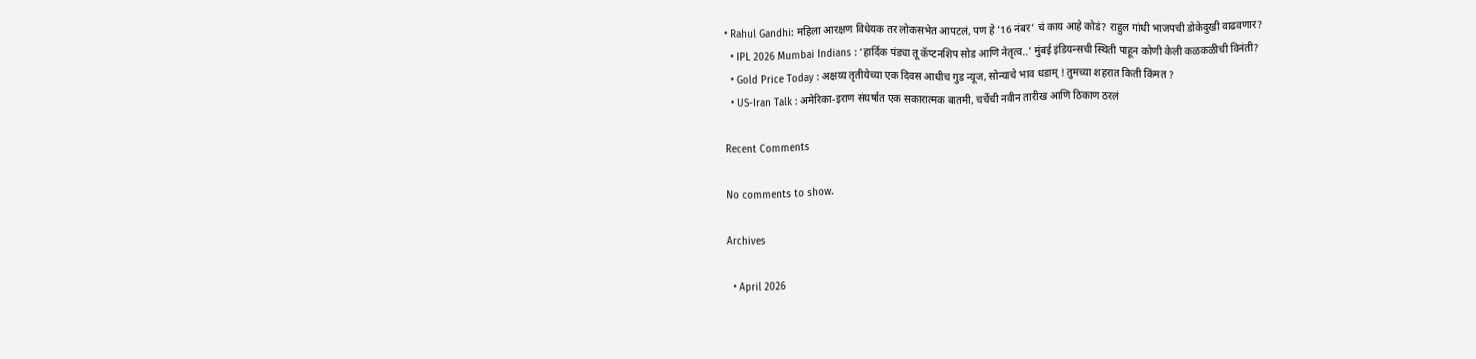• Rahul Gandhi: महिला आरक्षण विधेयक तर लोकसभेत आपटलं, पण हे ’16 नंबर’ चं काय आहे कोडं? राहुल गांधी भाजपची डोकेदुखी वाढवणार?
  • IPL 2026 Mumbai Indians : ‘हार्दिक पंड्या तू कॅप्टनशिप सोड आणि नेतृत्व..’ मुंबई इंडियन्सची स्थिती पाहून कोणी केली कळकळीची विनंती?
  • Gold Price Today : अक्षय्य तृतीयेच्या एक दिवस आधीच गुड न्यूज, सोन्याचे भाव धडाम् ! तुमच्या शहरात किती किंमत ?
  • US-Iran Talk : अमेरिका-इराण संघर्षात एक सकारात्मक बातमी, चर्चेची नवीन तारीख आणि ठिकाण ठरलं

Recent Comments

No comments to show.

Archives

  • April 2026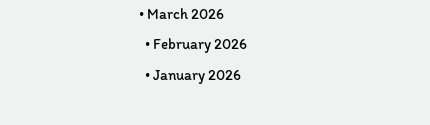• March 2026
  • February 2026
  • January 2026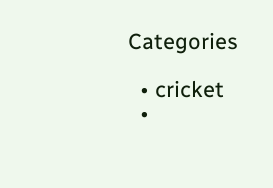Categories

  • cricket
  •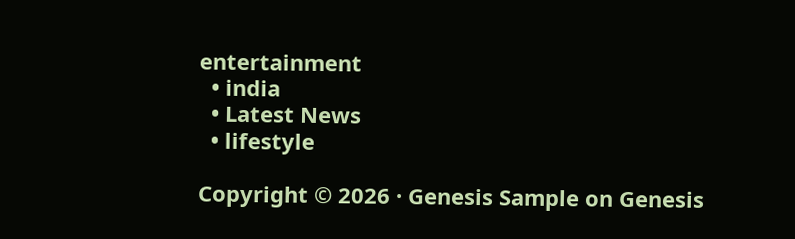entertainment
  • india
  • Latest News
  • lifestyle

Copyright © 2026 · Genesis Sample on Genesis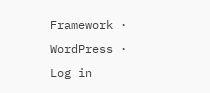Framework · WordPress · Log in